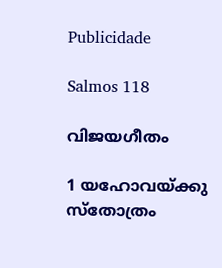Publicidade

Salmos 118

വിജയഗീതം

1 യഹോവയ്ക്കു സ്തോത്രം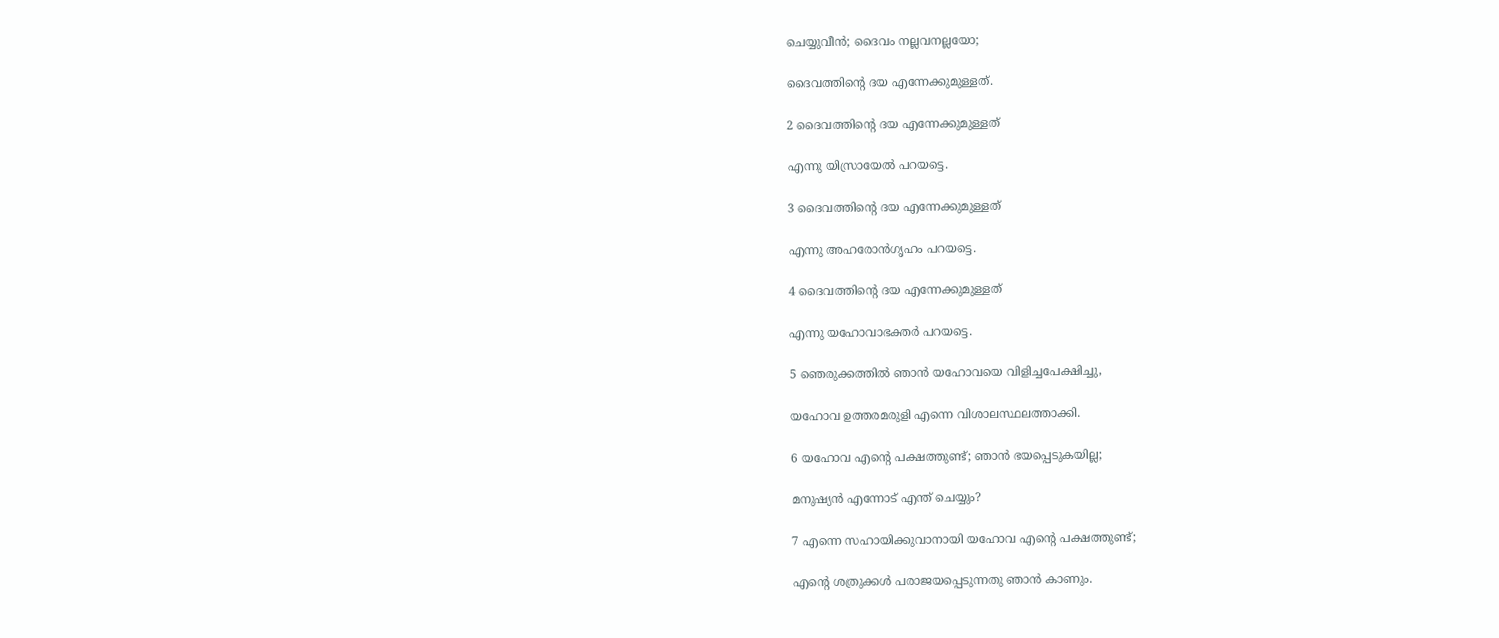ചെയ്യുവീൻ; ദൈവം നല്ലവനല്ലയോ;

ദൈവത്തിന്‍റെ ദയ എന്നേക്കുമുള്ളത്.

2 ദൈവത്തിന്‍റെ ദയ എന്നേക്കുമുള്ളത്

എന്നു യിസ്രായേൽ പറയട്ടെ.

3 ദൈവത്തിന്‍റെ ദയ എന്നേക്കുമുള്ളത്

എന്നു അഹരോൻഗൃഹം പറയട്ടെ.

4 ദൈവത്തിന്‍റെ ദയ എന്നേക്കുമുള്ളത്

എന്നു യഹോവാഭക്തർ പറയട്ടെ.

5 ഞെരുക്കത്തിൽ ഞാൻ യഹോവയെ വിളിച്ചപേക്ഷിച്ചു,

യഹോവ ഉത്തരമരുളി എന്നെ വിശാലസ്ഥലത്താക്കി.

6 യഹോവ എന്‍റെ പക്ഷത്തുണ്ട്; ഞാൻ ഭയപ്പെടുകയില്ല;

മനുഷ്യൻ എന്നോട് എന്ത് ചെയ്യും?

7 എന്നെ സഹായിക്കുവാനായി യഹോവ എന്‍റെ പക്ഷത്തുണ്ട്;

എന്‍റെ ശത്രുക്കൾ പരാജയപ്പെടുന്നതു ഞാൻ കാണും.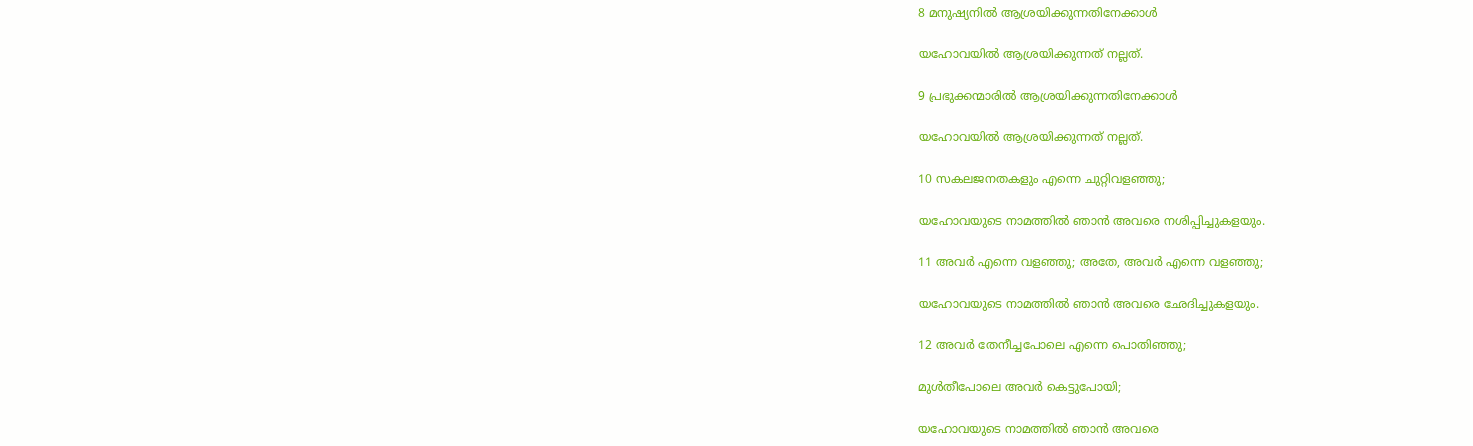8 മനുഷ്യനിൽ ആശ്രയിക്കുന്നതിനേക്കാൾ

യഹോവയിൽ ആശ്രയിക്കുന്നത് നല്ലത്.

9 പ്രഭുക്കന്മാരിൽ ആശ്രയിക്കുന്നതിനേക്കാൾ

യഹോവയിൽ ആശ്രയിക്കുന്നത് നല്ലത്.

10 സകലജനതകളും എന്നെ ചുറ്റിവളഞ്ഞു;

യഹോവയുടെ നാമത്തിൽ ഞാൻ അവരെ നശിപ്പിച്ചുകളയും.

11 അവർ എന്നെ വളഞ്ഞു; അതേ, അവർ എന്നെ വളഞ്ഞു;

യഹോവയുടെ നാമത്തിൽ ഞാൻ അവരെ ഛേദിച്ചുകളയും.

12 അവർ തേനീച്ചപോലെ എന്നെ പൊതിഞ്ഞു;

മുൾതീപോലെ അവർ കെട്ടുപോയി;

യഹോവയുടെ നാമത്തിൽ ഞാൻ അവരെ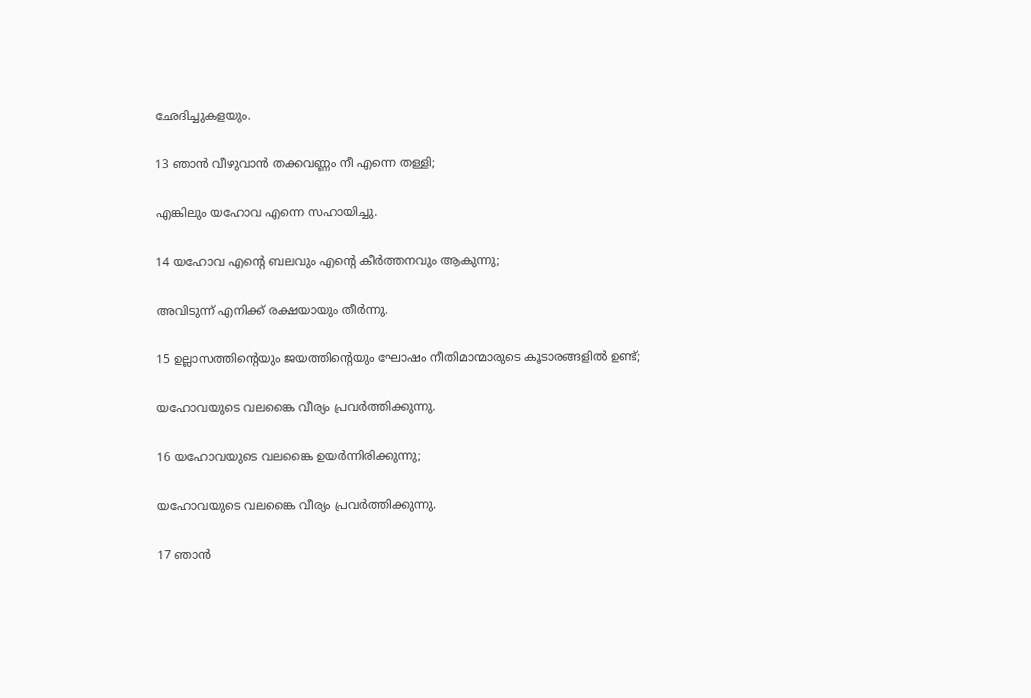ഛേദിച്ചുകളയും.

13 ഞാൻ വീഴുവാൻ തക്കവണ്ണം നീ എന്നെ തള്ളി;

എങ്കിലും യഹോവ എന്നെ സഹായിച്ചു.

14 യഹോവ എന്‍റെ ബലവും എന്‍റെ കീർത്തനവും ആകുന്നു;

അവിടുന്ന് എനിക്ക് രക്ഷയായും തീർന്നു.

15 ഉല്ലാസത്തിന്‍റെയും ജയത്തിന്‍റെയും ഘോഷം നീതിമാന്മാരുടെ കൂടാരങ്ങളിൽ ഉണ്ട്;

യഹോവയുടെ വലങ്കൈ വീര്യം പ്രവർത്തിക്കുന്നു.

16 യഹോവയുടെ വലങ്കൈ ഉയർന്നിരിക്കുന്നു;

യഹോവയുടെ വലങ്കൈ വീര്യം പ്രവർത്തിക്കുന്നു.

17 ഞാൻ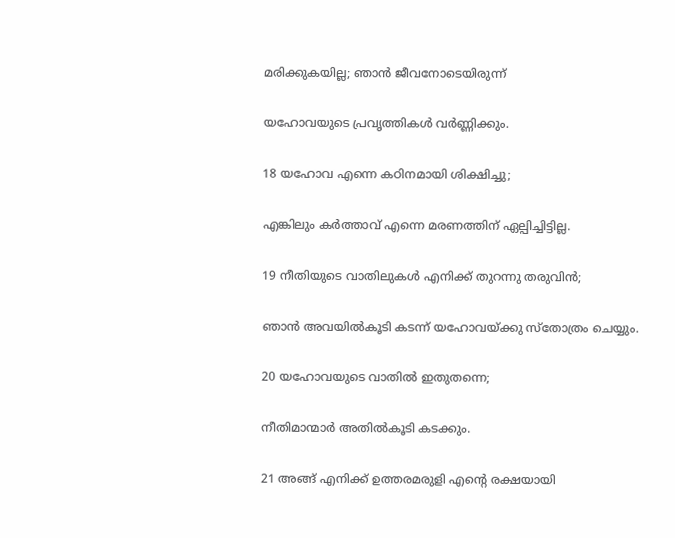മരിക്കുകയില്ല; ഞാൻ ജീവനോടെയിരുന്ന്

യഹോവയുടെ പ്രവൃത്തികൾ വർണ്ണിക്കും.

18 യഹോവ എന്നെ കഠിനമായി ശിക്ഷിച്ചു;

എങ്കിലും കർത്താവ് എന്നെ മരണത്തിന് ഏല്പിച്ചിട്ടില്ല.

19 നീതിയുടെ വാതിലുകൾ എനിക്ക് തുറന്നു തരുവിൻ;

ഞാൻ അവയിൽകൂടി കടന്ന് യഹോവയ്ക്കു സ്തോത്രം ചെയ്യും.

20 യഹോവയുടെ വാതിൽ ഇതുതന്നെ;

നീതിമാന്മാർ അതിൽകൂടി കടക്കും.

21 അങ്ങ് എനിക്ക് ഉത്തരമരുളി എന്‍റെ രക്ഷയായി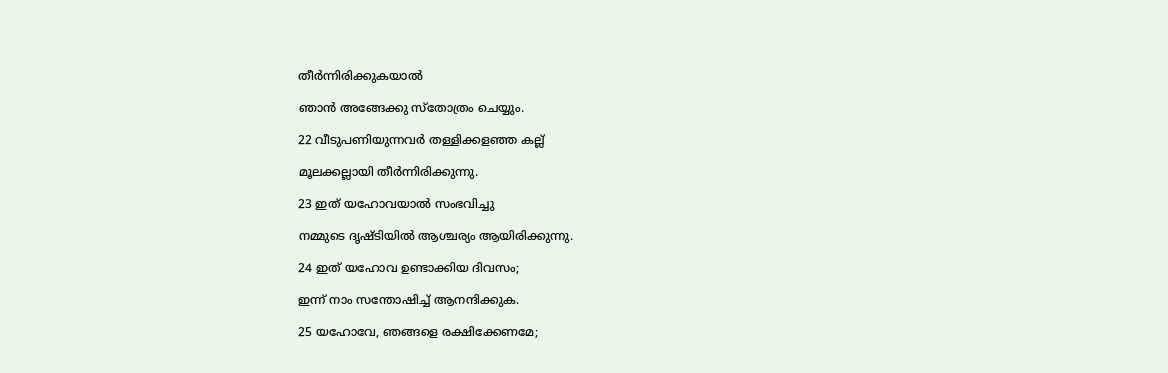തീർന്നിരിക്കുകയാൽ

ഞാൻ അങ്ങേക്കു സ്തോത്രം ചെയ്യും.

22 വീടുപണിയുന്നവർ തള്ളിക്കളഞ്ഞ കല്ല്

മൂലക്കല്ലായി തീർന്നിരിക്കുന്നു.

23 ഇത് യഹോവയാൽ സംഭവിച്ചു

നമ്മുടെ ദൃഷ്ടിയിൽ ആശ്ചര്യം ആയിരിക്കുന്നു.

24 ഇത് യഹോവ ഉണ്ടാക്കിയ ദിവസം;

ഇന്ന് നാം സന്തോഷിച്ച് ആനന്ദിക്കുക.

25 യഹോവേ, ഞങ്ങളെ രക്ഷിക്കേണമേ;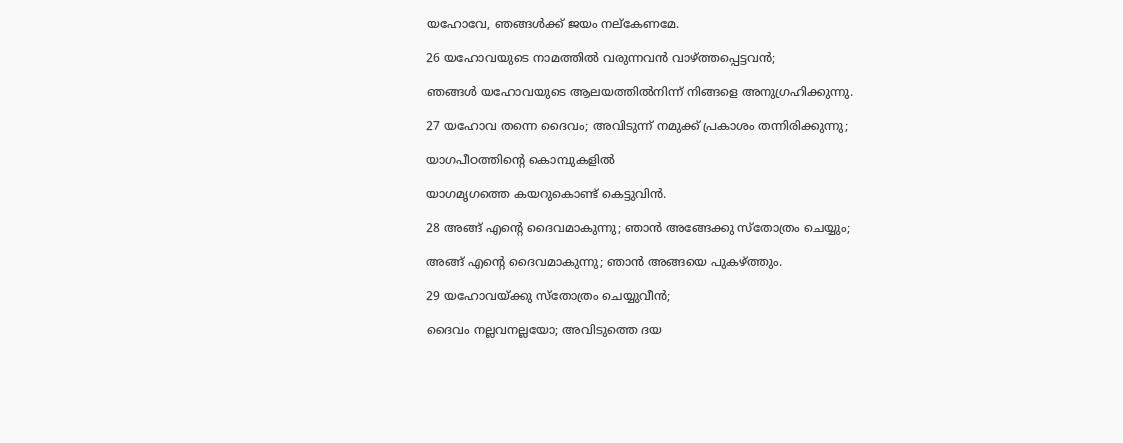യഹോവേ, ഞങ്ങൾക്ക് ജയം നല്കേണമേ.

26 യഹോവയുടെ നാമത്തിൽ വരുന്നവൻ വാഴ്ത്തപ്പെട്ടവൻ;

ഞങ്ങൾ യഹോവയുടെ ആലയത്തിൽനിന്ന് നിങ്ങളെ അനുഗ്രഹിക്കുന്നു.

27 യഹോവ തന്നെ ദൈവം; അവിടുന്ന് നമുക്ക് പ്രകാശം തന്നിരിക്കുന്നു;

യാഗപീഠത്തിന്‍റെ കൊമ്പുകളിൽ

യാഗമൃഗത്തെ കയറുകൊണ്ട് കെട്ടുവിൻ.

28 അങ്ങ് എന്‍റെ ദൈവമാകുന്നു; ഞാൻ അങ്ങേക്കു സ്തോത്രം ചെയ്യും;

അങ്ങ് എന്‍റെ ദൈവമാകുന്നു; ഞാൻ അങ്ങയെ പുകഴ്ത്തും.

29 യഹോവയ്ക്കു സ്തോത്രം ചെയ്യുവീൻ;

ദൈവം നല്ലവനല്ലയോ; അവിടുത്തെ ദയ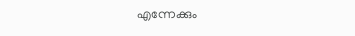എന്നേക്കും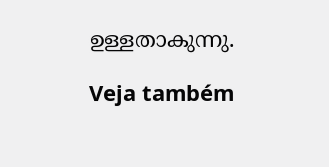ഉള്ളതാകുന്നു.

Veja também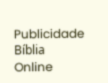Publicidade
Bíblia Online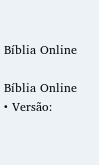Bíblia Online

Bíblia Online • Versão: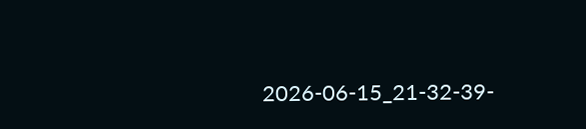2026-06-15_21-32-39-